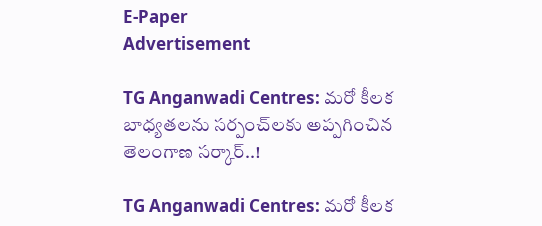E-Paper
Advertisement

TG Anganwadi Centres: మరో కీలక బాధ్యతలను సర్పంచ్‌లకు అప్పగించిన తెలంగాణ సర్కార్..!

TG Anganwadi Centres: మరో కీలక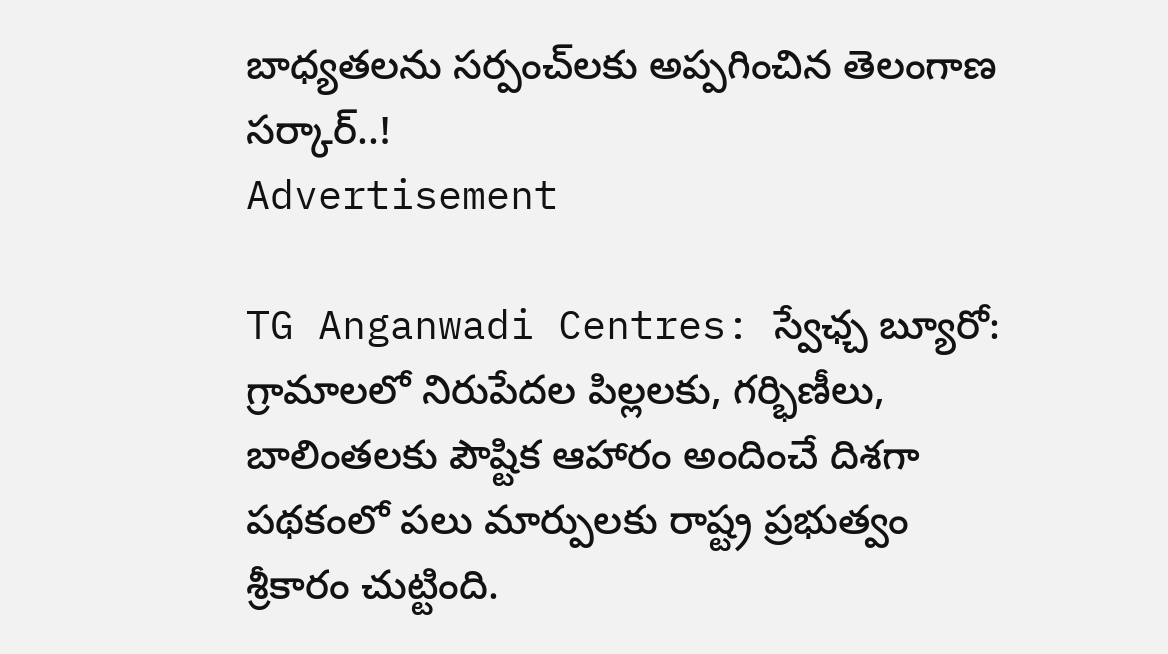బాధ్యతలను సర్పంచ్‌లకు అప్పగించిన తెలంగాణ సర్కార్..!
Advertisement

TG Anganwadi Centres: స్వేఛ్చ బ్యూరో: గ్రామాలలో నిరుపేదల పిల్లలకు, గర్భిణీలు, బాలింతలకు పౌష్టిక ఆహారం అందించే దిశగా పథకంలో పలు మార్పులకు రాష్ట్ర ప్రభుత్వం శ్రీకారం చుట్టింది.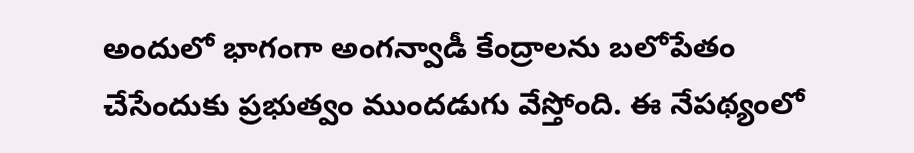అందులో భాగంగా అంగన్వాడీ కేంద్రాలను బలోపేతం చేసేందుకు ప్రభుత్వం ముందడుగు వేస్తోంది. ఈ నేపథ్యంలో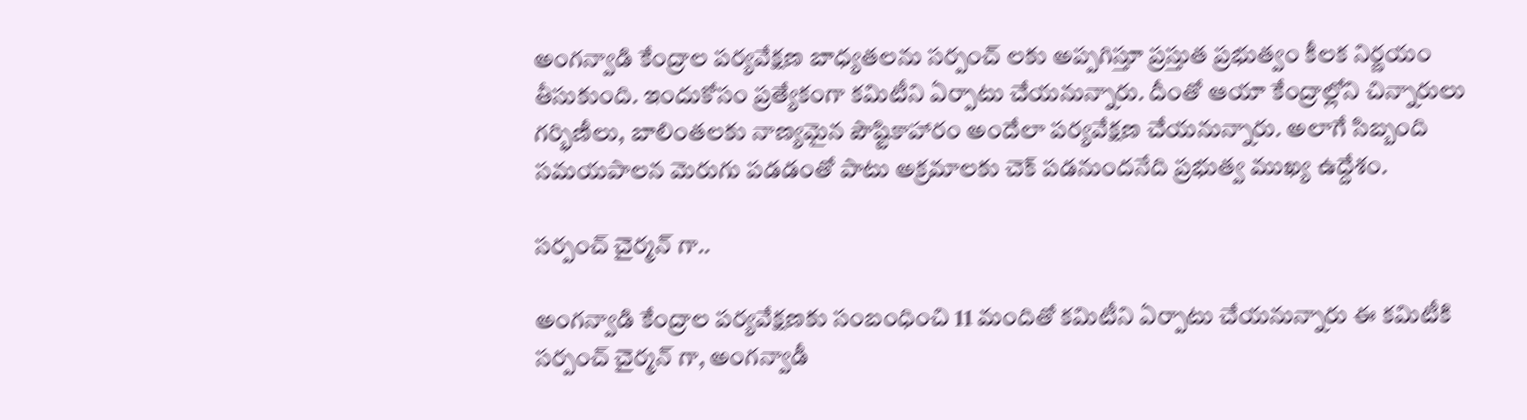అంగన్వాడి కేంద్రాల పర్యవేక్షణ బాధ్యతలను సర్పంచ్ లకు అప్పగిస్తూ ప్రస్తుత ప్రభుత్వం కీలక నిర్ణయం తీసుకుంది. ఇందుకోసం ప్రత్యేకంగా కమిటీని ఏర్పాటు చేయనున్నారు. దీంతో ఆయా కేంద్రాల్లోని చిన్నారులు గర్భిణీలు, బాలింతలకు నాణ్యమైన పౌష్టికాహారం అందేలా పర్యవేక్షణ చేయనున్నారు. అలాగే సిబ్బంది సమయపాలన మెరుగు పడడంతో పాటు అక్రమాలకు చెక్ పడనుందనేది ప్రభుత్వ ముఖ్య ఉద్దేశం.

సర్పంచ్ చైర్మన్ గా..

అంగన్వాడి కేంద్రాల పర్యవేక్షణకు సంబంధించి 11 మందితో కమిటీని ఏర్పాటు చేయనున్నారు ఈ కమిటీకి సర్పంచ్ చైర్మన్ గా, అంగన్వాడీ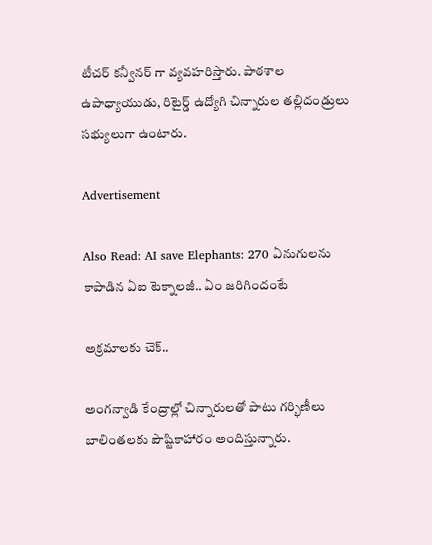టీచర్ కన్వీనర్ గా వ్యవహరిస్తారు. పాఠశాల ఉపాధ్యాయుడు, రిటైర్డ్ ఉద్యోగి చిన్నారుల తల్లిదండ్రులు సభ్యులుగా ఉంటారు.

Advertisement

Also Read: AI save Elephants: 270 ఏనుగులను కాపాడిన ఏఐ టెక్నాలజీ.. ఏం జరిగిందంటే

అక్రమాలకు చెక్..

అంగన్వాడి కేంద్రాల్లో చిన్నారులతో పాటు గర్భిణీలు బాలింతలకు పౌష్టికాహారం అందిస్తున్నారు.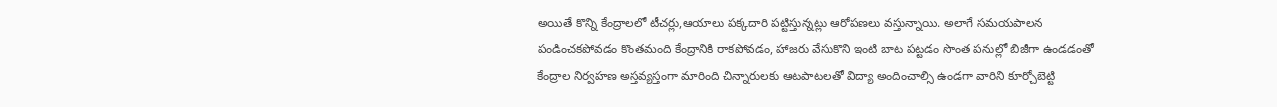అయితే కొన్ని కేంద్రాలలో టీచర్లు,ఆయాలు పక్కదారి పట్టిస్తున్నట్లు ఆరోపణలు వస్తున్నాయి. అలాగే సమయపాలన పండించకపోవడం కొంతమంది కేంద్రానికి రాకపోవడం, హాజరు వేసుకొని ఇంటి బాట పట్టడం సొంత పనుల్లో బిజీగా ఉండడంతో కేంద్రాల నిర్వహణ అస్తవ్యస్తంగా మారింది చిన్నారులకు ఆటపాటలతో విద్యా అందించాల్సి ఉండగా వారిని కూర్చోబెట్టి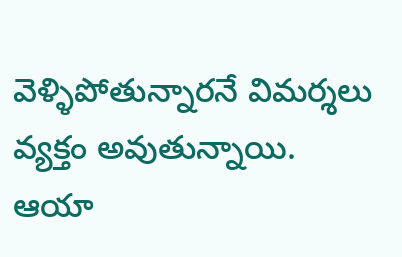వెళ్ళిపోతున్నారనే విమర్శలు వ్యక్తం అవుతున్నాయి. ఆయా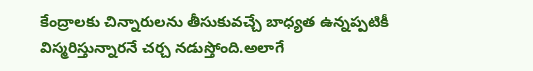కేంద్రాలకు చిన్నారులను తీసుకువచ్చే బాధ్యత ఉన్నప్పటికీ విస్మరిస్తున్నారనే చర్చ నడుస్తోంది.అలాగే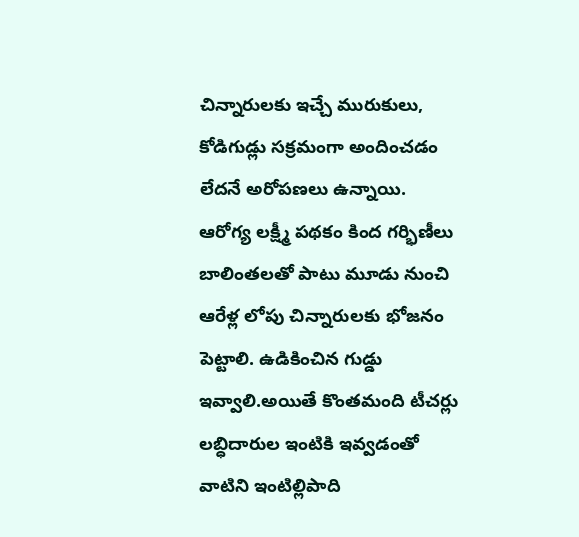చిన్నారులకు ఇచ్చే మురుకులు, కోడిగుడ్లు సక్రమంగా అందించడం లేదనే అరోపణలు ఉన్నాయి. ఆరోగ్య లక్ష్మీ పథకం కింద గర్భిణీలు బాలింతలతో పాటు మూడు నుంచి ఆరేళ్ల లోపు చిన్నారులకు భోజనం పెట్టాలి. ఉడికించిన గుడ్డు ఇవ్వాలి.అయితే కొంతమంది టీచర్లు లబ్ధిదారుల ఇంటికి ఇవ్వడంతో వాటిని ఇంటిల్లిపాది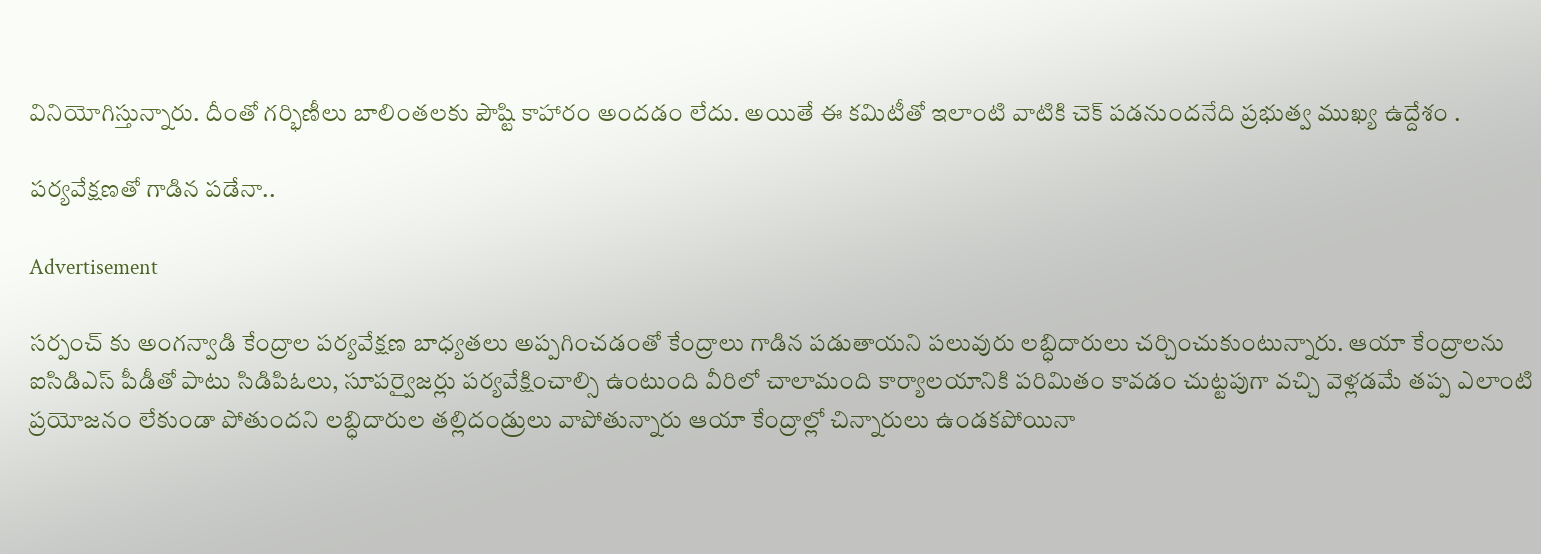వినియోగిస్తున్నారు. దీంతో గర్భిణీలు బాలింతలకు పౌష్టి కాహారం అందడం లేదు. అయితే ఈ కమిటీతో ఇలాంటి వాటికి చెక్ పడనుందనేది ప్రభుత్వ ముఖ్య ఉద్దేశం .

పర్యవేక్షణతో గాడిన పడేనా..

Advertisement

సర్పంచ్ కు అంగన్వాడి కేంద్రాల పర్యవేక్షణ బాధ్యతలు అప్పగించడంతో కేంద్రాలు గాడిన పడుతాయని పలువురు లబ్ధిదారులు చర్చించుకుంటున్నారు. ఆయా కేంద్రాలను ఐసిడిఎస్ పీడీతో పాటు సిడిపిఓలు, సూపర్వైజర్లు పర్యవేక్షించాల్సి ఉంటుంది వీరిలో చాలామంది కార్యాలయానికి పరిమితం కావడం చుట్టపుగా వచ్చి వెళ్లడమే తప్ప ఎలాంటి ప్రయోజనం లేకుండా పోతుందని లబ్ధిదారుల తల్లిదండ్రులు వాపోతున్నారు ఆయా కేంద్రాల్లో చిన్నారులు ఉండకపోయినా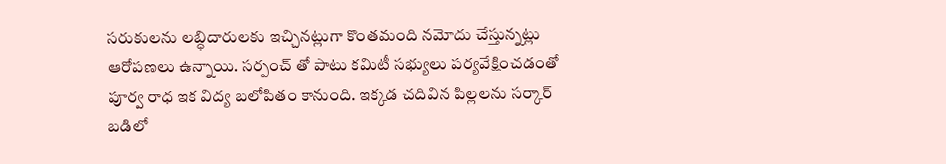సరుకులను లబ్ధిదారులకు ఇచ్చినట్లుగా కొంతమంది నమోదు చేస్తున్నట్లు ఆరోపణలు ఉన్నాయి. సర్పంచ్ తో పాటు కమిటీ సభ్యులు పర్యవేక్షించడంతో పూర్వ రాధ ఇక విద్య బలోపితం కానుంది. ఇక్కడ చదివిన పిల్లలను సర్కార్ బడిలో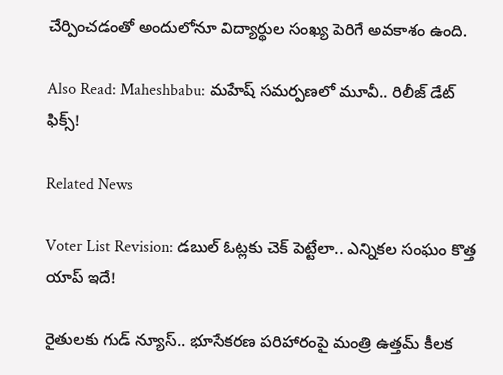చేర్పించడంతో అందులోనూ విద్యార్థుల సంఖ్య పెరిగే అవకాశం ఉంది.

Also Read: Maheshbabu: మహేష్ సమర్పణలో మూవీ.. రిలీజ్ డేట్ ఫిక్స్!

Related News

Voter List Revision: డబుల్ ఓట్లకు చెక్ పెట్టేలా.. ఎన్నికల సంఘం కొత్త యాప్ ఇదే!

రైతులకు గుడ్ న్యూస్.. భూసేకరణ పరిహారంపై మంత్రి ఉత్తమ్ కీలక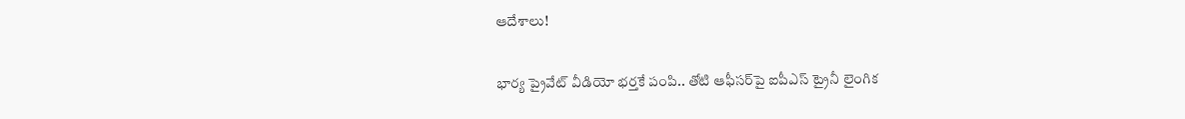ఆదేశాలు!

భార్య ప్రైవేట్ వీడియో భర్తకే పంపి.. తోటి ఆఫీసర్‌పై ఐపీఎస్ ట్రైనీ లైంగిక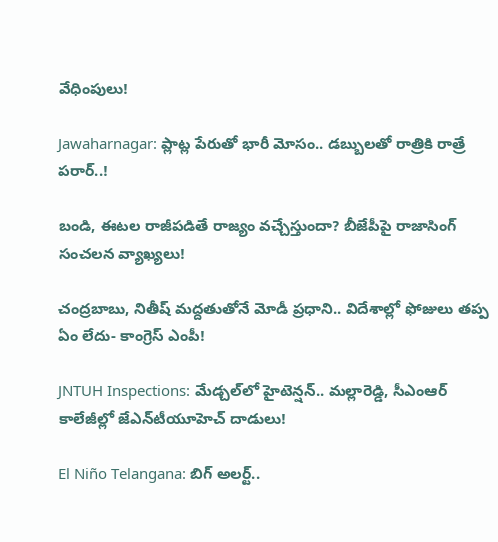వేధింపులు!

Jawaharnagar: ప్లాట్ల పేరుతో భారీ మోసం.. డబ్బులతో రాత్రికి రాత్రే పరార్..!

బండి, ఈటల రాజీపడితే రాజ్యం వచ్చేస్తుందా? బీజేపీపై రాజాసింగ్ సంచలన వ్యాఖ్యలు!

చంద్రబాబు, నితీష్ మద్దతుతోనే మోడీ ప్రధాని.. విదేశాల్లో ఫోజులు తప్ప ఏం లేదు- కాంగ్రెస్ ఎంపీ!

JNTUH Inspections: మేడ్చల్‌లో హైటెన్షన్.. మల్లారెడ్డి, సీఎంఆర్ కాలేజీల్లో జేఎన్‌టీయూహెచ్ దాడులు!

El Niño Telangana: బిగ్ అలర్ట్..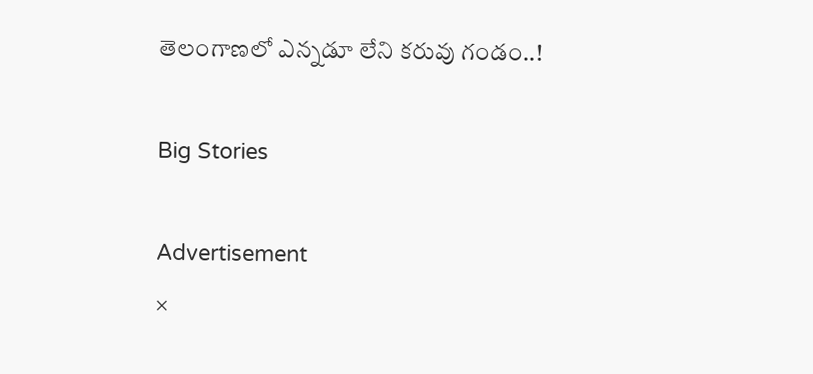తెలంగాణలో ఎన్నడూ లేని కరువు గండం..!

Big Stories

Advertisement
×